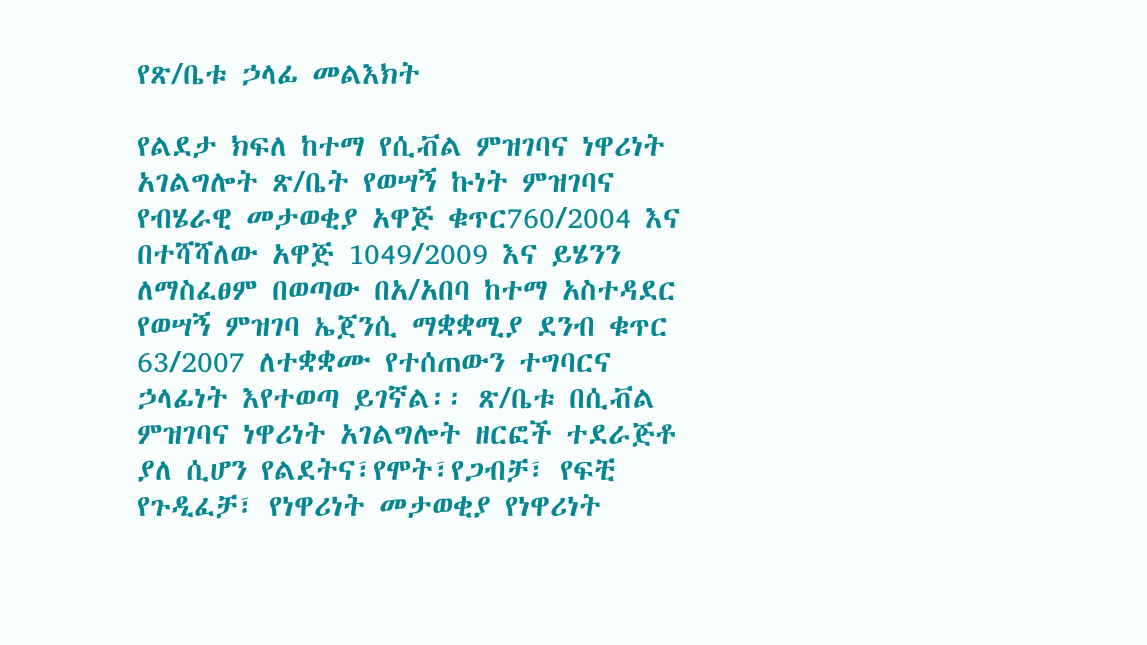የጽ/ቤቱ ኃላፊ መልእክት

የልደታ ክፍለ ከተማ የሲቭል ምዝገባና ነዋሪነት አገልግሎት ጽ/ቤት የወሣኝ ኩነት ምዝገባና የብሄራዊ መታወቂያ አዋጅ ቁጥር760/2004 እና በተሻሻለው አዋጅ 1049/2009 እና ይሄንን ለማስፈፀም በወጣው በአ/አበባ ከተማ አስተዳደር የወሣኝ ምዝገባ ኤጀንሲ ማቋቋሚያ ደንብ ቁጥር 63/2007 ለተቋቋሙ የተሰጠውን ተግባርና ኃላፊነት እየተወጣ ይገኛል፡፡ ጽ/ቤቱ በሲቭል ምዝገባና ነዋሪነት አገልግሎት ዘርፎች ተደራጅቶ ያለ ሲሆን የልደትና፣የሞት፣የጋብቻ፣ የፍቺ የጉዲፈቻ፣ የነዋሪነት መታወቂያ የነዋሪነት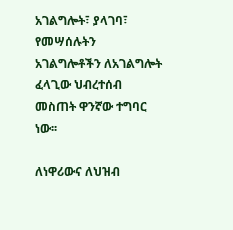አገልግሎት፣ ያላገባ፣ የመሣሰሉትን አገልግሎቶችን ለአገልግሎት ፈላጊው ህብረተሰብ መስጠት ዋንኛው ተግባር ነው፡፡

ለነዋሪውና ለህዝብ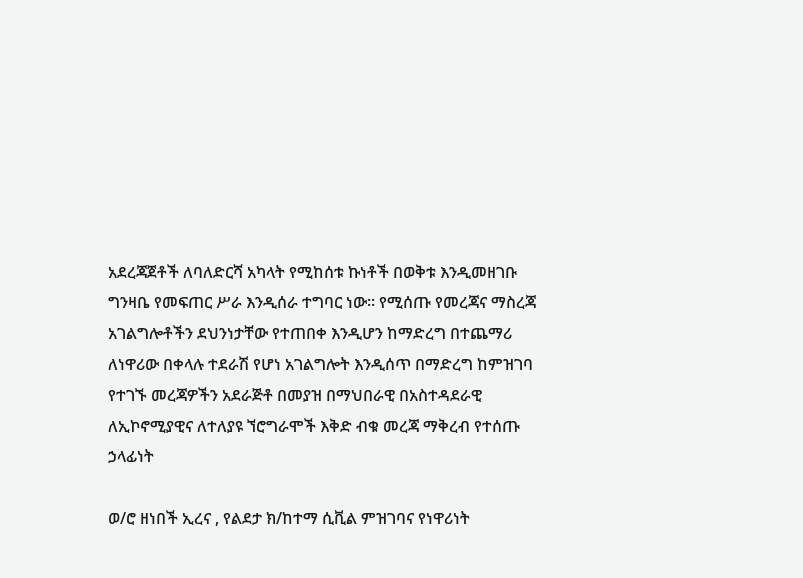አደረጃጀቶች ለባለድርሻ አካላት የሚከሰቱ ኩነቶች በወቅቱ እንዲመዘገቡ ግንዛቤ የመፍጠር ሥራ እንዲሰራ ተግባር ነው፡፡ የሚሰጡ የመረጃና ማስረጃ አገልግሎቶችን ደህንነታቸው የተጠበቀ እንዲሆን ከማድረግ በተጨማሪ ለነዋሪው በቀላሉ ተደራሽ የሆነ አገልግሎት እንዲሰጥ በማድረግ ከምዝገባ የተገኙ መረጃዎችን አደራጅቶ በመያዝ በማህበራዊ በአስተዳደራዊ ለኢኮኖሚያዊና ለተለያዩ ኘሮግራሞች እቅድ ብቁ መረጃ ማቅረብ የተሰጡ ኃላፊነት

ወ/ሮ ዘነበች ኢረና , የልደታ ክ/ከተማ ሲቪል ምዝገባና የነዋሪነት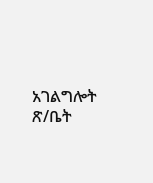አገልግሎት ጽ/ቤት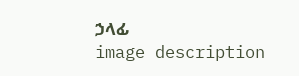ኃላፊ
image description